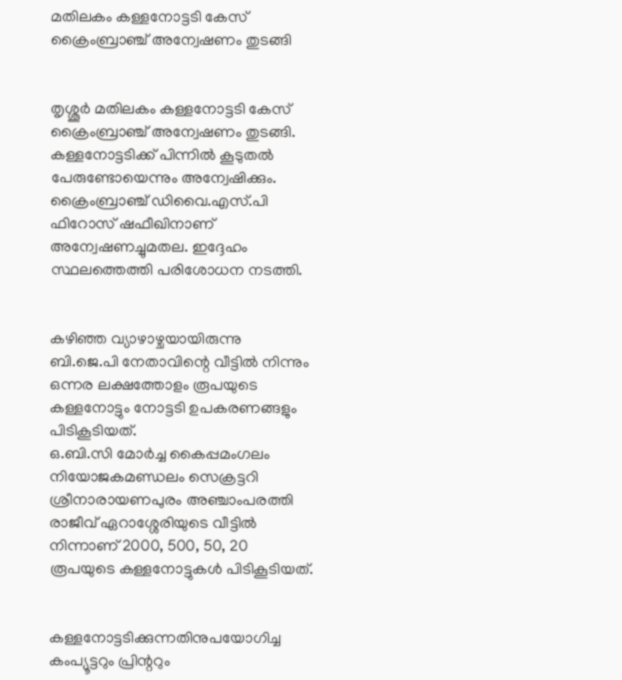മതിലകം കള്ളനോട്ടടി കേസ് ക്രൈംബ്രാഞ്ച് അന്വേഷണം തുടങ്ങി


തൃശ്ശൂര്‍ മതിലകം കള്ളനോട്ടടി കേസ് ക്രൈംബ്രാഞ്ച് അന്വേഷണം തുടങ്ങി. കള്ളനോട്ടടിക്ക് പിന്നില്‍ കൂടുതല്‍ പേരുണ്ടോയെന്നും അന്വേഷിക്കും. ക്രൈംബ്രാഞ്ച് ഡിവൈ.എസ്.പി ഫിറോസ് ഷഫീഖിനാണ് അന്വേഷണച്ചുമതല. ഇദ്ദേഹം സ്ഥലത്തെത്തി പരിശോധന നടത്തി.


കഴിഞ്ഞ വ്യാഴാഴ്ചയായിരുന്നു ബി.ജെ.പി നേതാവിന്റെ വീട്ടില്‍ നിന്നും ഒന്നര ലക്ഷത്തോളം രൂപയുടെ കള്ളനോട്ടും നോട്ടടി ഉപകരണങ്ങളും പിടികൂടിയത്.
ഒ.ബി.സി മോര്‍ച്ച കൈപ്പമംഗലം നിയോജകമണ്ഡലം സെക്രട്ടറി ശ്രീനാരായണപുരം അഞ്ചാംപരത്തി രാജീവ് ഏറാശ്ശേരിയുടെ വീട്ടില്‍ നിന്നാണ് 2000, 500, 50, 20 രൂപയുടെ കള്ളനോട്ടുകള്‍ പിടികൂടിയത്.


കള്ളനോട്ടടിക്കുന്നതിനുപയോഗിച്ച കംപ്യൂട്ടറും പ്രിന്ററും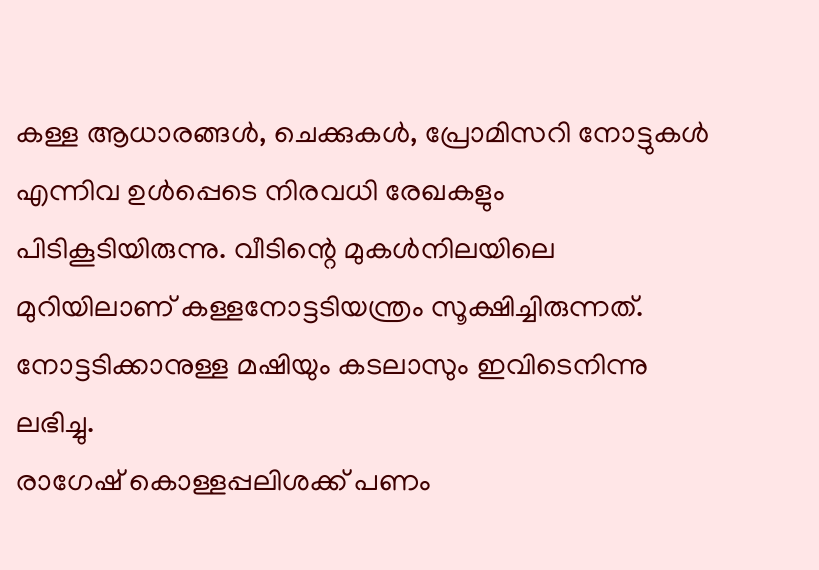കള്ള ആധാരങ്ങള്‍, ചെക്കുകള്‍, പ്രോമിസറി നോട്ടുകള്‍ എന്നിവ ഉള്‍പ്പെടെ നിരവധി രേഖകളും പിടികൂടിയിരുന്നു. വീടിന്റെ മുകള്‍നിലയിലെ മുറിയിലാണ് കള്ളനോട്ടടിയന്ത്രം സൂക്ഷിച്ചിരുന്നത്. നോട്ടടിക്കാനുള്ള മഷിയും കടലാസും ഇവിടെനിന്നു ലഭിച്ചു.
രാഗേഷ് കൊള്ളപ്പലിശക്ക് പണം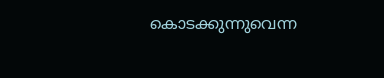കൊടക്കുന്നുവെന്ന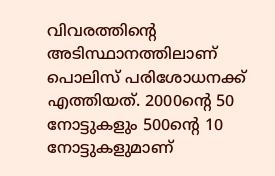വിവരത്തിന്റെ അടിസ്ഥാനത്തിലാണ് പൊലിസ് പരിശോധനക്ക് എത്തിയത്. 2000ന്റെ 50 നോട്ടുകളും 500ന്റെ 10 നോട്ടുകളുമാണ്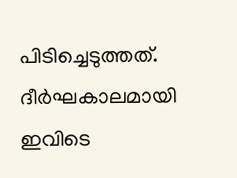പിടിച്ചെടുത്തത്. ദീര്‍ഘകാലമായി ഇവിടെ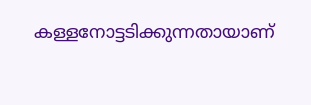കള്ളനോട്ടടിക്കുന്നതായാണ്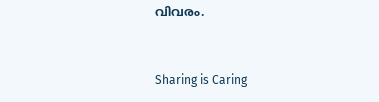വിവരം.



Sharing is Caring